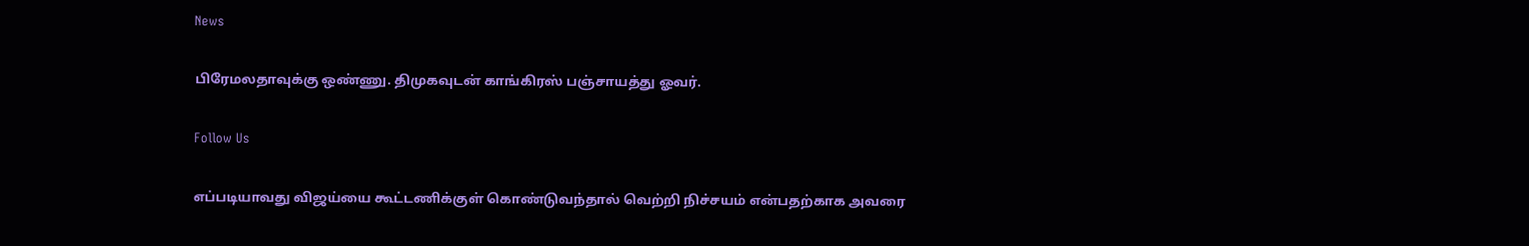News

பிரேமலதாவுக்கு ஒண்ணு. திமுகவுடன் காங்கிரஸ் பஞ்சாயத்து ஓவர்.

Follow Us

எப்படியாவது விஜய்யை கூட்டணிக்குள் கொண்டுவந்தால் வெற்றி நிச்சயம் என்பதற்காக அவரை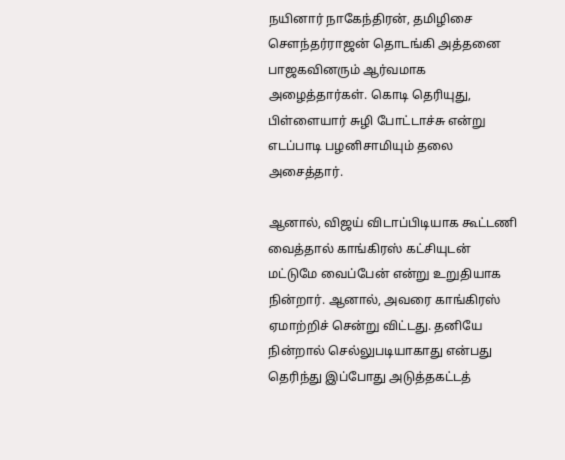நயினார் நாகேந்திரன், தமிழிசை செளந்தர்ராஜன் தொடங்கி அத்தனை பாஜகவினரும் ஆர்வமாக அழைத்தார்கள். கொடி தெரியுது, பிள்ளையார் சுழி போட்டாச்சு என்று எடப்பாடி பழனிசாமியும் தலை அசைத்தார்.

ஆனால், விஜய் விடாப்பிடியாக கூட்டணி வைத்தால் காங்கிரஸ் கட்சியுடன் மட்டுமே வைப்பேன் என்று உறுதியாக நின்றார். ஆனால், அவரை காங்கிரஸ் ஏமாற்றிச் சென்று விட்டது. தனியே நின்றால் செல்லுபடியாகாது என்பது தெரிந்து இப்போது அடுத்தகட்டத்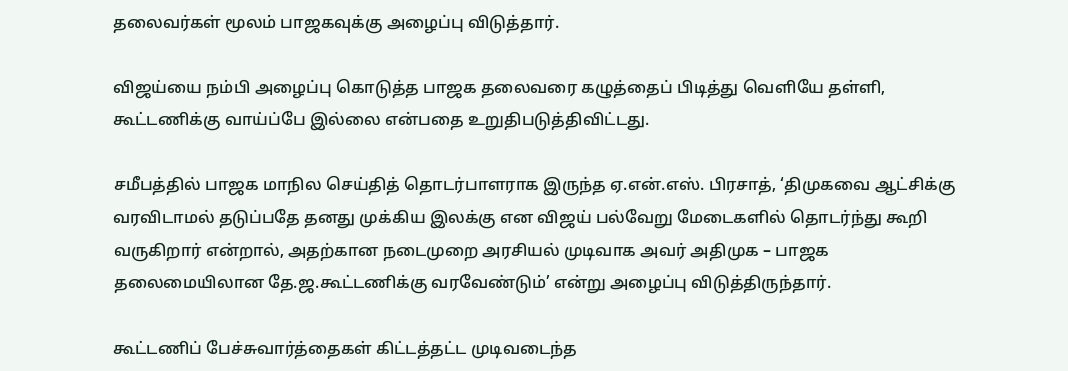தலைவர்கள் மூலம் பாஜகவுக்கு அழைப்பு விடுத்தார்.

விஜய்யை நம்பி அழைப்பு கொடுத்த பாஜக தலைவரை கழுத்தைப் பிடித்து வெளியே தள்ளி, கூட்டணிக்கு வாய்ப்பே இல்லை என்பதை உறுதிபடுத்திவிட்டது.

சமீபத்தில் பாஜக மாநில செய்தித் தொடர்பாளராக இருந்த ஏ.என்.எஸ். பிரசாத், ‘திமுகவை ஆட்சிக்கு வரவிடாமல் தடுப்பதே தனது முக்கிய இலக்கு என விஜய் பல்வேறு மேடைகளில் தொடர்ந்து கூறி வருகிறார் என்றால், அதற்கான நடைமுறை அரசியல் முடிவாக அவர் அதிமுக – பாஜக தலைமையிலான தே.ஜ.கூட்டணிக்கு வரவேண்டும்’ என்று அழைப்பு விடுத்திருந்தார்.

கூட்டணிப் பேச்சுவார்த்தைகள் கிட்டத்தட்ட முடிவடைந்த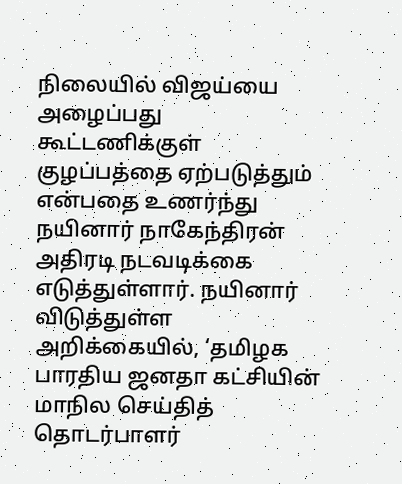நிலையில் விஜய்யை அழைப்பது கூட்டணிக்குள் குழப்பத்தை ஏற்படுத்தும் என்பதை உணர்ந்து நயினார் நாகேந்திரன் அதிரடி நடவடிக்கை எடுத்துள்ளார். நயினார் விடுத்துள்ள அறிக்கையில், ‘தமிழக பாரதிய ஜனதா கட்சியின் மாநில செய்தித் தொடர்பாளர்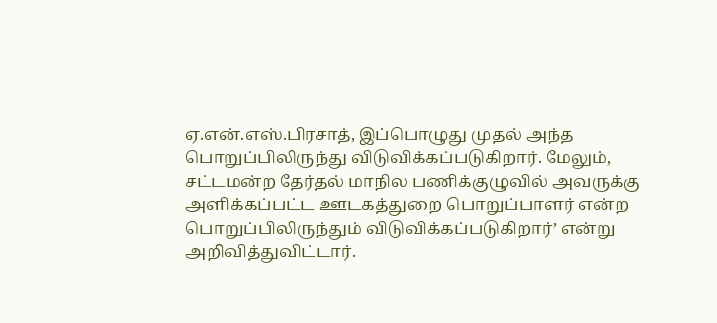ஏ.என்.எஸ்.பிரசாத், இப்பொழுது முதல் அந்த பொறுப்பிலிருந்து விடுவிக்கப்படுகிறார். மேலும், சட்டமன்ற தேர்தல் மாநில பணிக்குழுவில் அவருக்கு அளிக்கப்பட்ட ஊடகத்துறை பொறுப்பாளர் என்ற பொறுப்பிலிருந்தும் விடுவிக்கப்படுகிறார்’ என்று அறிவித்துவிட்டார்.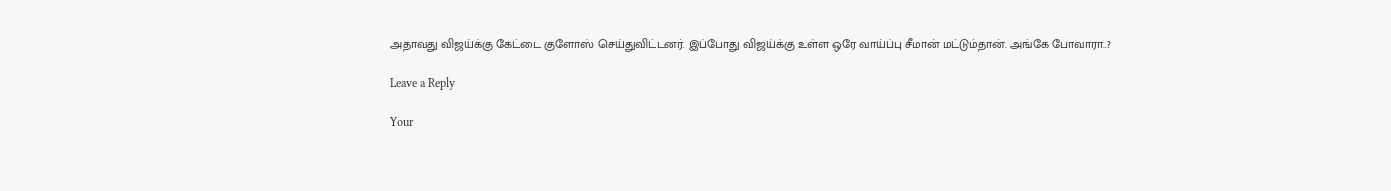அதாவது விஜய்க்கு கேட்டை குளோஸ் செய்துவிட்டனர். இப்போது விஜய்க்கு உள்ள ஒரே வாய்ப்பு சீமான் மட்டும்தான். அங்கே போவாரா..?

Leave a Reply

Your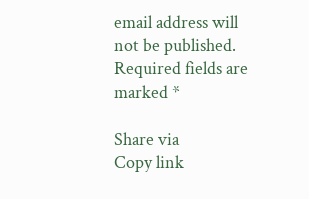email address will not be published. Required fields are marked *

Share via
Copy link